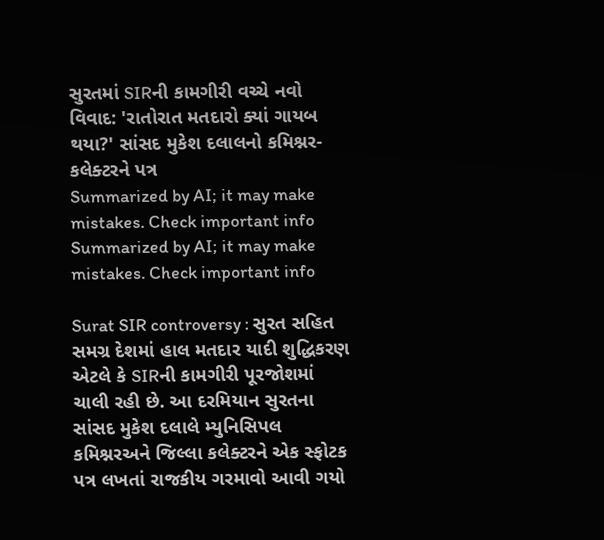સુરતમાં SIRની કામગીરી વચ્ચે નવો વિવાદ: 'રાતોરાત મતદારો ક્યાં ગાયબ થયા?' સાંસદ મુકેશ દલાલનો કમિશ્નર-કલેક્ટરને પત્ર
Summarized by AI; it may make mistakes. Check important info
Summarized by AI; it may make mistakes. Check important info

Surat SIR controversy : સુરત સહિત સમગ્ર દેશમાં હાલ મતદાર યાદી શુદ્ધિકરણ એટલે કે SIRની કામગીરી પૂરજોશમાં ચાલી રહી છે. આ દરમિયાન સુરતના સાંસદ મુકેશ દલાલે મ્યુનિસિપલ કમિશ્નરઅને જિલ્લા કલેક્ટરને એક સ્ફોટક પત્ર લખતાં રાજકીય ગરમાવો આવી ગયો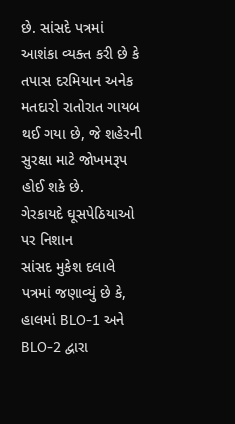છે. સાંસદે પત્રમાં આશંકા વ્યક્ત કરી છે કે તપાસ દરમિયાન અનેક મતદારો રાતોરાત ગાયબ થઈ ગયા છે, જે શહેરની સુરક્ષા માટે જોખમરૂપ હોઈ શકે છે.
ગેરકાયદે ઘૂસપેઠિયાઓ પર નિશાન
સાંસદ મુકેશ દલાલે પત્રમાં જણાવ્યું છે કે, હાલમાં BLO-1 અને BLO-2 દ્વારા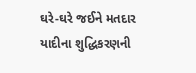ઘરે-ઘરે જઈને મતદાર યાદીના શુદ્ધિકરણની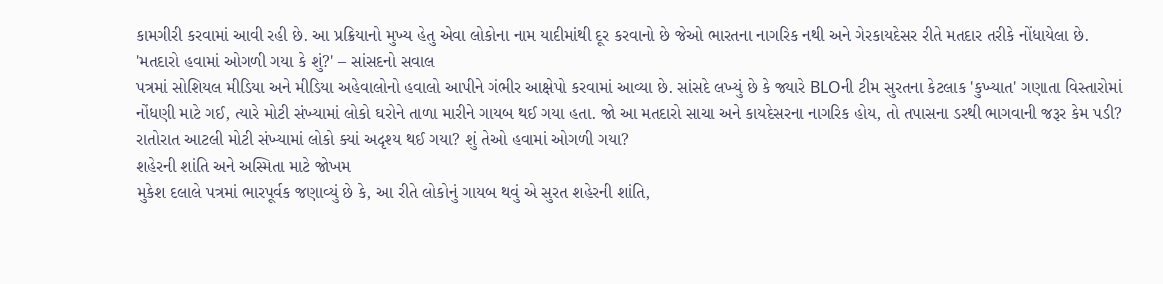કામગીરી કરવામાં આવી રહી છે. આ પ્રક્રિયાનો મુખ્ય હેતુ એવા લોકોના નામ યાદીમાંથી દૂર કરવાનો છે જેઓ ભારતના નાગરિક નથી અને ગેરકાયદેસર રીતે મતદાર તરીકે નોંધાયેલા છે.
'મતદારો હવામાં ઓગળી ગયા કે શું?' – સાંસદનો સવાલ
પત્રમાં સોશિયલ મીડિયા અને મીડિયા અહેવાલોનો હવાલો આપીને ગંભીર આક્ષેપો કરવામાં આવ્યા છે. સાંસદે લખ્યું છે કે જ્યારે BLOની ટીમ સુરતના કેટલાક 'કુખ્યાત' ગણાતા વિસ્તારોમાં નોંધણી માટે ગઈ, ત્યારે મોટી સંખ્યામાં લોકો ઘરોને તાળા મારીને ગાયબ થઈ ગયા હતા. જો આ મતદારો સાચા અને કાયદેસરના નાગરિક હોય, તો તપાસના ડરથી ભાગવાની જરૂર કેમ પડી? રાતોરાત આટલી મોટી સંખ્યામાં લોકો ક્યાં અદૃશ્ય થઈ ગયા? શું તેઓ હવામાં ઓગળી ગયા?
શહેરની શાંતિ અને અસ્મિતા માટે જોખમ
મુકેશ દલાલે પત્રમાં ભારપૂર્વક જણાવ્યું છે કે, આ રીતે લોકોનું ગાયબ થવું એ સુરત શહેરની શાંતિ,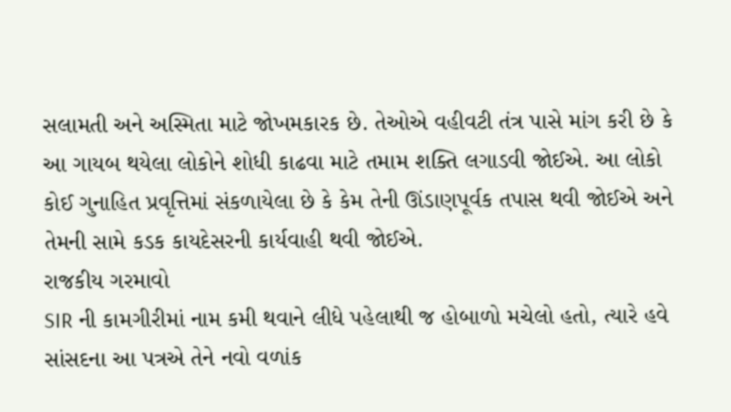સલામતી અને અસ્મિતા માટે જોખમકારક છે. તેઓએ વહીવટી તંત્ર પાસે માંગ કરી છે કે આ ગાયબ થયેલા લોકોને શોધી કાઢવા માટે તમામ શક્તિ લગાડવી જોઈએ. આ લોકો કોઈ ગુનાહિત પ્રવૃત્તિમાં સંકળાયેલા છે કે કેમ તેની ઊંડાણપૂર્વક તપાસ થવી જોઈએ અને તેમની સામે કડક કાયદેસરની કાર્યવાહી થવી જોઈએ.
રાજકીય ગરમાવો
SIR ની કામગીરીમાં નામ કમી થવાને લીધે પહેલાથી જ હોબાળો મચેલો હતો, ત્યારે હવે સાંસદના આ પત્રએ તેને નવો વળાંક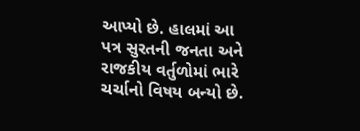આપ્યો છે. હાલમાં આ પત્ર સુરતની જનતા અને રાજકીય વર્તુળોમાં ભારે ચર્ચાનો વિષય બન્યો છે.